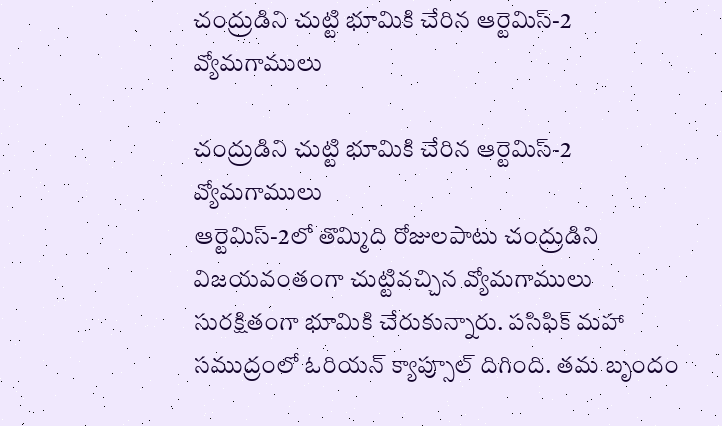చంద్రుడిని చుట్టి భూమికి చేరిన ఆర్టెమిస్-2 వ్యోమ‌గాములు

చంద్రుడిని చుట్టి భూమికి చేరిన ఆర్టెమిస్-2 వ్యోమ‌గాములు
ఆర్టెమిస్‌-2లో తొమ్మిది రోజులపాటు చంద్రుడిని విజయవంతంగా చుట్టివ‌చ్చిన వ్యోమ‌గాములు సుర‌క్షితంగా భూమికి చేరుకున్నారు. ప‌సిఫిక్ మ‌హా స‌ముద్రంలో ఓరియ‌న్ క్యాప్సూల్ దిగింది. త‌మ బృందం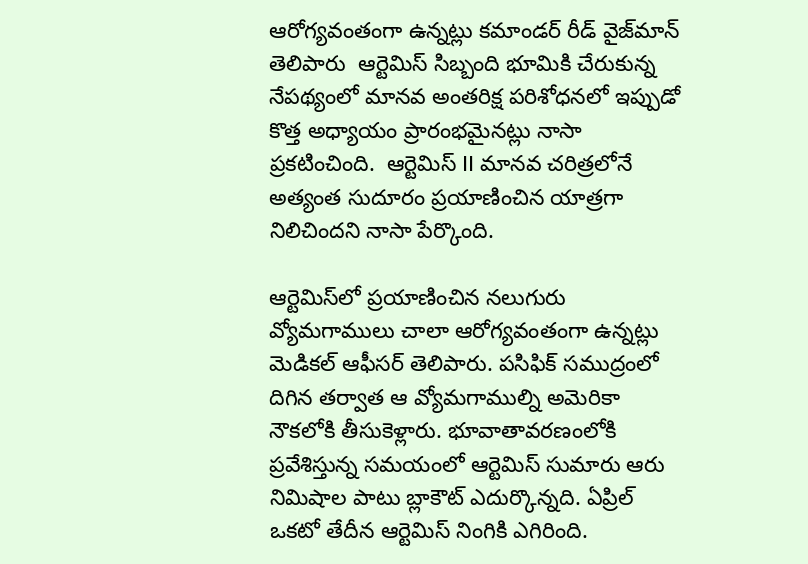ఆరోగ్య‌వంతంగా ఉన్న‌ట్లు క‌మాండ‌ర్ రీడ్ వైజ్‌మాన్ తెలిపారు  ఆర్టెమిస్ సిబ్బంది భూమికి చేరుకున్న నేప‌థ్యంలో మాన‌వ అంత‌రిక్ష ప‌రిశోధ‌న‌లో ఇప్పుడో కొత్త అధ్యాయం ప్రారంభ‌మైన‌ట్లు నాసా ప్రకటించింది.  ఆర్టెమిస్ II మానవ చరిత్రలోనే అత్యంత సుదూరం ప్రయాణించిన యాత్రగా నిలిచిందని నాసా పేర్కొంది.

ఆర్టెమిస్‌లో ప్ర‌యాణించిన న‌లుగురు వ్యోమ‌గాములు చాలా ఆరోగ్య‌వంతంగా ఉన్న‌ట్లు మెడిక‌ల్ ఆఫీస‌ర్ తెలిపారు. ప‌సిఫిక్ స‌ముద్రంలో దిగిన త‌ర్వాత‌ ఆ వ్యోమ‌గాముల్ని అమెరికా నౌకలోకి తీసుకెళ్లారు. భూవాతావ‌ర‌ణంలోకి ప్ర‌వేశిస్తున్న స‌మ‌యంలో ఆర్టెమిస్ సుమారు ఆరు నిమిషాల పాటు బ్లాకౌట్ ఎదుర్కొన్న‌ది. ఏప్రిల్ ఒక‌టో తేదీన ఆర్టెమిస్ నింగికి ఎగిరింది.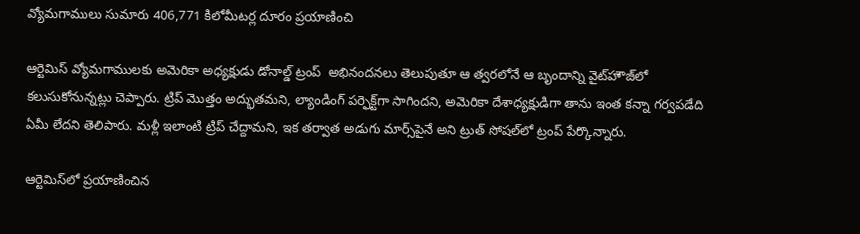వ్యోమ‌గాములు సుమారు 406,771 కిలోమీట‌ర్ల దూరం ప్ర‌యాణించి

ఆర్టెమిస్ వ్యోమ‌గాముల‌కు అమెరికా అధ్య‌క్షుడు డోనాల్డ్ ట్రంప్  అభినందనలు తెలుపుతూ ఆ త్వ‌ర‌లోనే ఆ బృందాన్ని వైట్‌హౌజ్‌లో క‌లుసుకోనున్న‌ట్లు చెప్పారు. ట్రిప్ మొత్తం అద్భుత‌మ‌ని, ల్యాండింగ్ ప‌ర్ఫెక్ట్‌గా సాగింద‌ని, అమెరికా దేశాధ్య‌క్షుడిగా తాను ఇంత క‌న్నా గ‌ర్వ‌ప‌డేది ఏమీ లేద‌ని తెలిపారు. మ‌ళ్లీ ఇలాంటి ట్రిప్ చేద్దామ‌ని, ఇక త‌ర్వాత అడుగు మార్స్‌పైనే అని ట్రుత్ సోష‌ల్‌లో ట్రంప్ పేర్కొన్నారు.

ఆర్టెమిస్‌లో ప్ర‌యాణించిన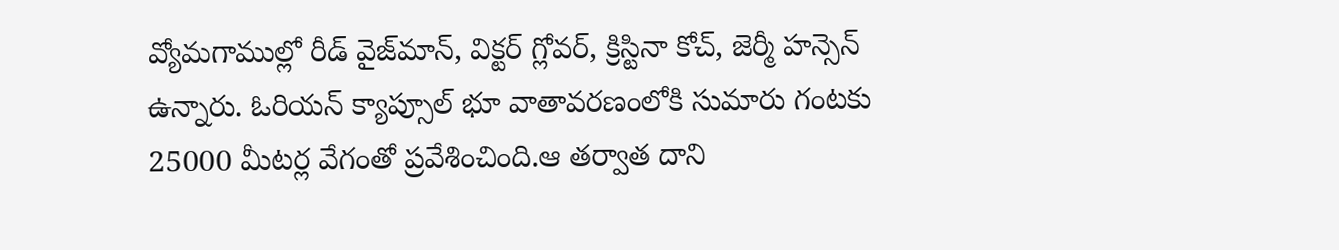వ్యోమ‌గాముల్లో రీడ్ వైజ్‌మాన్‌, విక్ట‌ర్ గ్లోవ‌ర్‌, క్రిస్టినా కోచ్‌, జెర్మీ హ‌న్సెన్ ఉన్నారు. ఓరియ‌న్ క్యాప్సూల్ భూ వాతావ‌ర‌ణంలోకి సుమారు గంట‌కు 25000 మీట‌ర్ల వేగంతో ప్ర‌వేశించింది.ఆ త‌ర్వాత దాని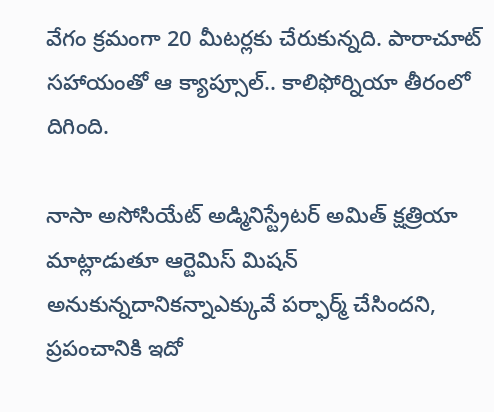వేగం క్ర‌మంగా 20 మీట‌ర్ల‌కు చేరుకున్న‌ది. పారాచూట్ స‌హాయంతో ఆ క్యాప్సూల్‌.. కాలిఫోర్నియా తీరంలో దిగింది.

నాసా అసోసియేట్ అడ్మినిస్ట్రేట‌ర్ అమిత్ క్ష‌త్రియా మాట్లాడుతూ ఆర్టెమిస్ మిష‌న్ అనుకున్న‌దానిక‌న్నాఎక్కువే ప‌ర్ఫార్మ్ చేసింద‌ని,  ప్ర‌పంచానికి ఇదో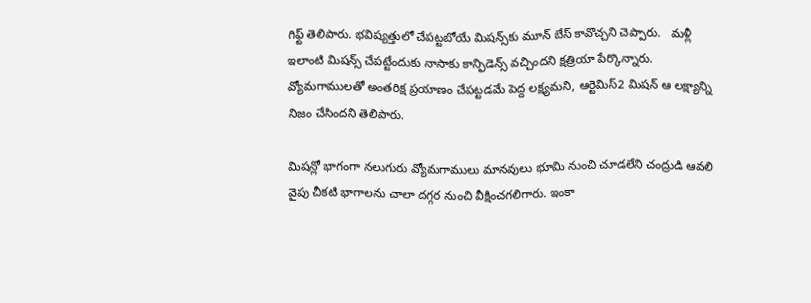గిఫ్ట్ తెలిపారు. భ‌విష్య‌త్తులో చేప‌ట్ట‌బోయే మిష‌న్స్‌కు మూన్ బేస్ కావొచ్చని చెప్పారు.   మ‌ళ్లీ ఇలాంటి మిష‌న్స్ చేప‌ట్టేందుకు నాసాకు కాన్ఫిడెన్స్ వ‌చ్చింద‌ని క్ష‌త్రియా పేర్కొన్నారు. వ్యోమ‌గాముల‌తో అంత‌రిక్ష ప్ర‌యాణం చేప‌ట్ట‌డ‌మే పెద్ద ల‌క్ష్య‌మ‌ని, ఆర్టెమిస్‌2 మిష‌న్ ఆ ల‌క్ష్యాన్ని నిజం చేసింద‌ని తెలిపారు.

మిషన్లో భాగంగా నలుగురు వ్యోమగాములు మానవులు భూమి నుంచి చూడలేని చంద్రుడి ఆవలి వైపు చీకటి భాగాలను చాలా దగ్గర నుంచి వీక్షించగలిగారు. ఇంకా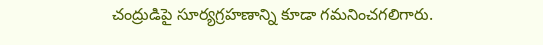చంద్రుడిపై సూర్యగ్రహణాన్ని కూడా గమనించగలిగారు.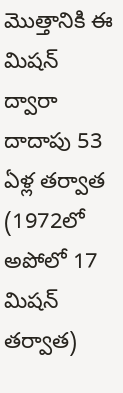మొత్తానికి ఈ మిషన్ ద్వారా దాదాపు 53 ఏళ్ల తర్వాత (1972లో అపోలో 17 మిషన్ తర్వాత)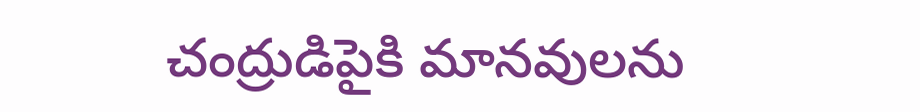చంద్రుడిపైకి మానవులను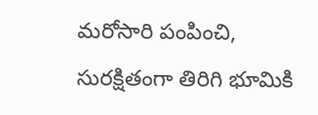మరోసారి పంపించి, సురక్షితంగా తిరిగి భూమికి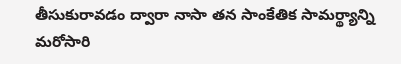తీసుకురావడం ద్వారా నాసా తన సాంకేతిక సామర్థ్యాన్ని మరోసారి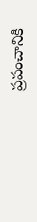ప్రపంచానికి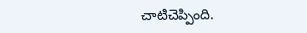చాటిచెప్పింది.